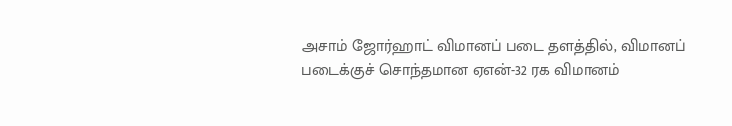அசாம் ஜோர்ஹாட் விமானப் படை தளத்தில், விமானப் படைக்குச் சொந்தமான ஏஎன்-32 ரக விமானம்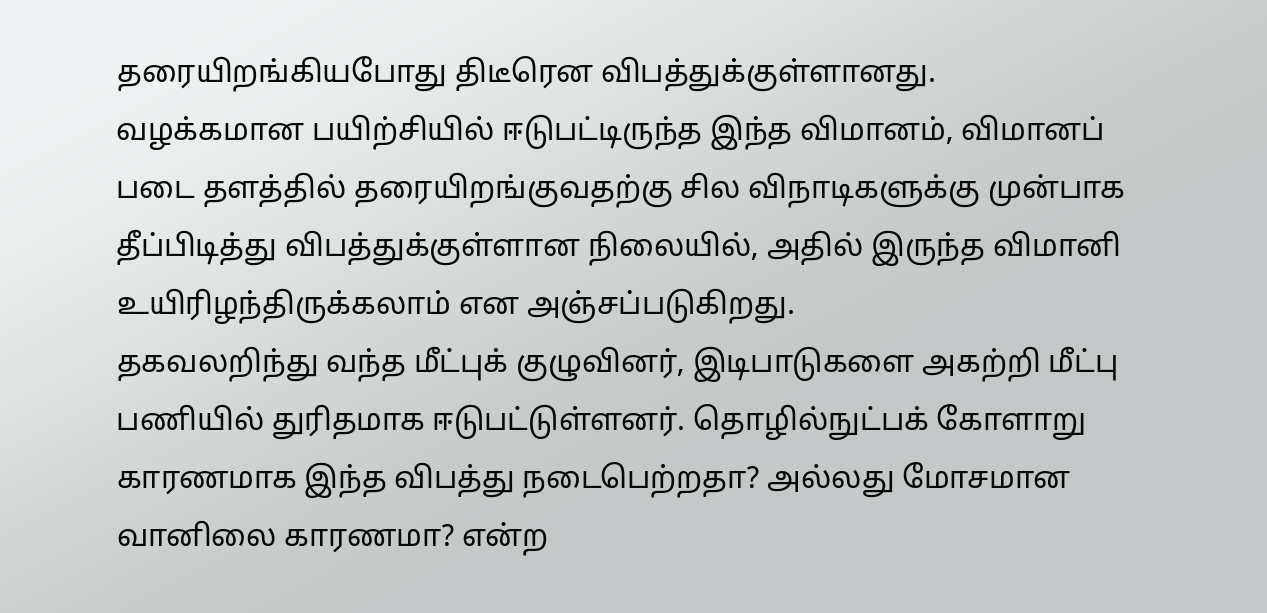தரையிறங்கியபோது திடீரென விபத்துக்குள்ளானது.
வழக்கமான பயிற்சியில் ஈடுபட்டிருந்த இந்த விமானம், விமானப் படை தளத்தில் தரையிறங்குவதற்கு சில விநாடிகளுக்கு முன்பாக தீப்பிடித்து விபத்துக்குள்ளான நிலையில், அதில் இருந்த விமானி உயிரிழந்திருக்கலாம் என அஞ்சப்படுகிறது.
தகவலறிந்து வந்த மீட்புக் குழுவினர், இடிபாடுகளை அகற்றி மீட்பு பணியில் துரிதமாக ஈடுபட்டுள்ளனர். தொழில்நுட்பக் கோளாறு காரணமாக இந்த விபத்து நடைபெற்றதா? அல்லது மோசமான வானிலை காரணமா? என்ற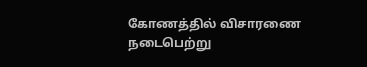கோணத்தில் விசாரணை நடைபெற்று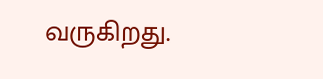வருகிறது.